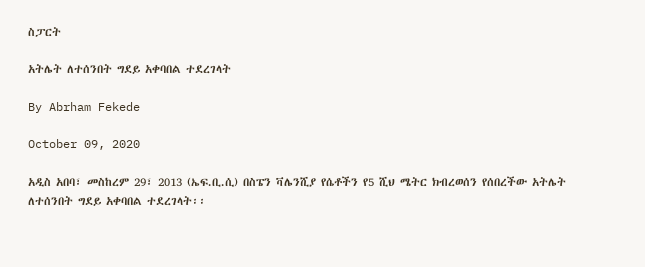ስፓርት

አትሌት ለተሰንበት ግደይ አቀባበል ተደረገላት

By Abrham Fekede

October 09, 2020

አዲስ አበባ፣ መስከረም 29፣ 2013 (ኤፍ.ቢ.ሲ) በስፔን ቫሌንሺያ የሴቶችን የ5 ሺህ ሜትር ክብረወሰን የሰበረችው አትሌት ለተሰንበት ግደይ አቀባበል ተደረገላት፡፡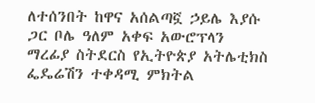ለተሰንበት ከዋና አሰልጣኟ ኃይሌ እያሱ ጋር ቦሌ ዓለም አቀፍ አውሮፕላን ማረፊያ ስትደርስ የኢትዮጵያ አትሌቲክስ ፌዴሬሽን ተቀዳሚ ምክትል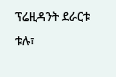ፕሬዚዳንት ደራርቱ ቱሉ፣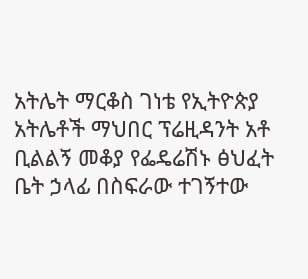አትሌት ማርቆስ ገነቴ የኢትዮጵያ አትሌቶች ማህበር ፕሬዚዳንት አቶ ቢልልኝ መቆያ የፌዴሬሽኑ ፅህፈት ቤት ኃላፊ በስፍራው ተገኝተው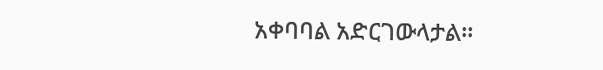አቀባባል አድርገውላታል፡፡